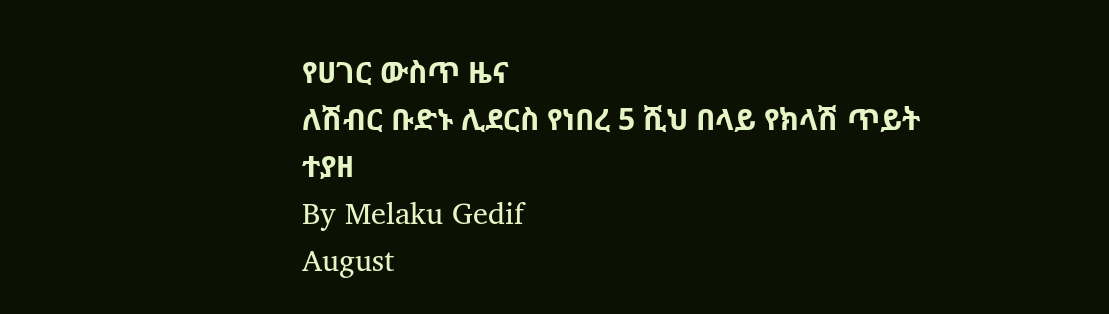የሀገር ውስጥ ዜና
ለሽብር ቡድኑ ሊደርስ የነበረ 5 ሺህ በላይ የክላሽ ጥይት ተያዘ
By Melaku Gedif
August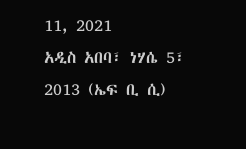11, 2021
አዲስ አበባ፣ ነሃሴ 5፣ 2013 (ኤፍ ቢ ሲ)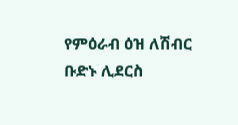የምዕራብ ዕዝ ለሽብር ቡድኑ ሊደርስ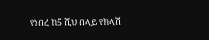የነበረ ከ5 ሺህ በላይ የክላሽ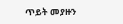ጥይት መያዙን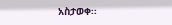አስታወቀ፡፡